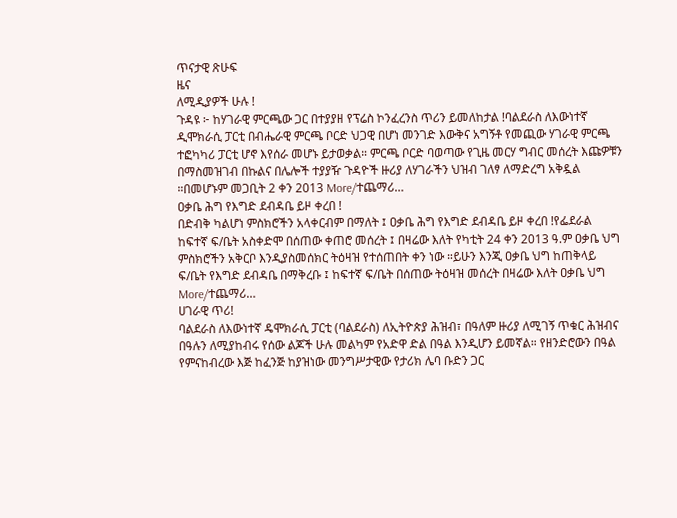ጥናታዊ ጽሁፍ
ዜና
ለሚዲያዎች ሁሉ !
ጉዳዩ ፦ ከሃገራዊ ምርጫው ጋር በተያያዘ የፕሬስ ኮንፈረንስ ጥሪን ይመለከታል !ባልደራስ ለእውነተኛ ዲሞክራሲ ፓርቲ በብሔራዊ ምርጫ ቦርድ ህጋዊ በሆነ መንገድ እውቅና አግኝቶ የመጪው ሃገራዊ ምርጫ ተፎካካሪ ፓርቲ ሆኖ እየሰራ መሆኑ ይታወቃል። ምርጫ ቦርድ ባወጣው የጊዜ መርሃ ግብር መሰረት እጩዎቹን በማስመዝገብ በኩልና በሌሎች ተያያዥ ጉዳዮች ዙሪያ ለሃገራችን ህዝብ ገለፃ ለማድረግ አቅዷል ።በመሆኑም መጋቢት 2 ቀን 2013 More/ተጨማሪ…
ዐቃቤ ሕግ የእግድ ደብዳቤ ይዞ ቀረበ !
በድብቅ ካልሆነ ምስክሮችን አላቀርብም በማለት ፤ ዐቃቤ ሕግ የእግድ ደብዳቤ ይዞ ቀረበ !የፌደራል ከፍተኛ ፍ/ቤት አስቀድሞ በሰጠው ቀጠሮ መሰረት ፤ በዛሬው እለት የካቲት 24 ቀን 2013 ዓ.ም ዐቃቤ ህግ ምስክሮችን አቅርቦ እንዲያስመሰክር ትዕዛዝ የተሰጠበት ቀን ነው ።ይሁን እንጂ ዐቃቤ ህግ ከጠቅላይ ፍ/ቤት የእግድ ደብዳቤ በማቅረቡ ፤ ከፍተኛ ፍ/ቤት በሰጠው ትዕዛዝ መሰረት በዛሬው እለት ዐቃቤ ህግ More/ተጨማሪ…
ሀገራዊ ጥሪ!
ባልደራስ ለእውነተኛ ዴሞክራሲ ፓርቲ (ባልደራስ) ለኢትዮጵያ ሕዝብ፣ በዓለም ዙሪያ ለሚገኝ ጥቁር ሕዝብና በዓሉን ለሚያከብሩ የሰው ልጆች ሁሉ መልካም የአድዋ ድል በዓል እንዲሆን ይመኛል። የዘንድሮውን በዓል የምናከብረው እጅ ከፈንጅ ከያዝነው መንግሥታዊው የታሪክ ሌባ ቡድን ጋር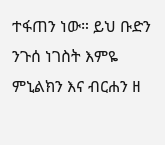ተፋጠን ነው። ይህ ቡድን ንጉሰ ነገስት እምዬ ምኒልክን እና ብርሐን ዘ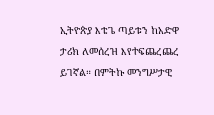ኢትዮጵያ እቴጌ ጣይቱን ከአድዋ ታሪክ ለመሰረዝ እየተፍጨረጨረ ይገኛል። በምትኩ መንግሥታዊ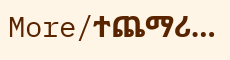More/ተጨማሪ…